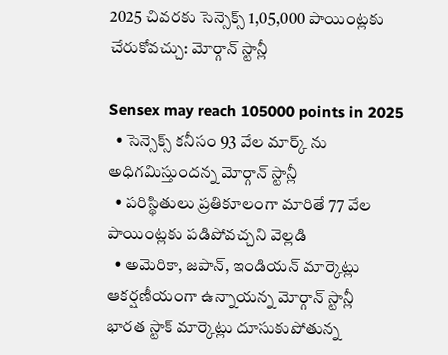2025 చివరకు సెన్సెక్స్ 1,05,000 పాయింట్లకు చేరుకోవచ్చు: మోర్గాన్ స్టాన్లీ

Sensex may reach 105000 points in 2025
  • సెన్సెక్స్ కనీసం 93 వేల మార్క్ ను అధిగమిస్తుందన్న మోర్గాన్ స్టాన్లీ
  • పరిస్థితులు ప్రతికూలంగా మారితే 77 వేల పాయింట్లకు పడిపోవచ్చని వెల్లడి
  • అమెరికా, జపాన్, ఇండియన్ మార్కెట్లు ఆకర్షణీయంగా ఉన్నాయన్న మోర్గాన్ స్టాన్లీ
భారత స్టాక్ మార్కెట్లు దూసుకుపోతున్న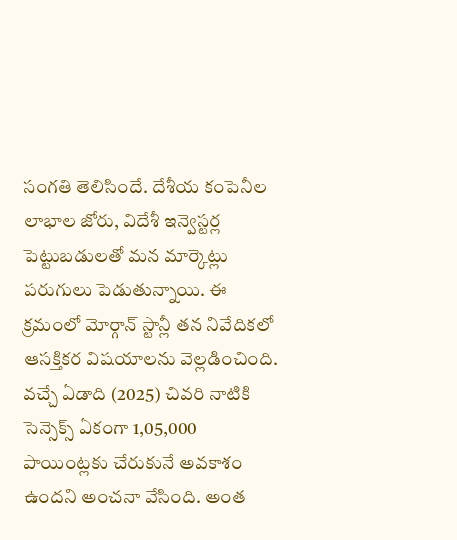సంగతి తెలిసిందే. దేశీయ కంపెనీల లాభాల జోరు, విదేశీ ఇన్వెస్టర్ల పెట్టుబడులతో మన మార్కెట్లు పరుగులు పెడుతున్నాయి. ఈ క్రమంలో మోర్గాన్ స్టాన్లీ తన నివేదికలో ఆసక్తికర విషయాలను వెల్లడించింది. వచ్చే ఏడాది (2025) చివరి నాటికి సెన్సెక్స్ ఏకంగా 1,05,000 పాయింట్లకు చేరుకునే అవకాశం ఉందని అంచనా వేసింది. అంత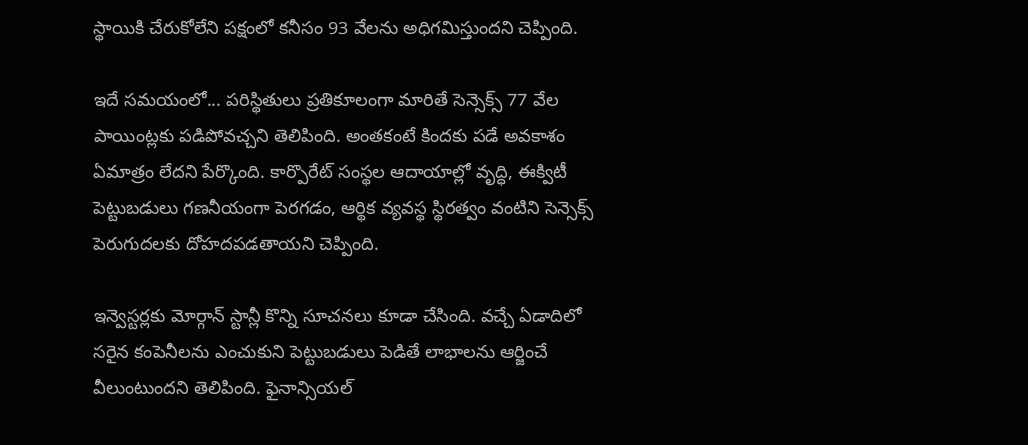స్థాయికి చేరుకోలేని పక్షంలో కనీసం 93 వేలను అధిగమిస్తుందని చెప్పింది.

ఇదే సమయంలో... పరిస్థితులు ప్రతికూలంగా మారితే సెన్సెక్స్ 77 వేల పాయింట్లకు పడిపోవచ్చని తెలిపింది. అంతకంటే కిందకు పడే అవకాశం ఏమాత్రం లేదని పేర్కొంది. కార్పొరేట్ సంస్థల ఆదాయాల్లో వృద్ధి, ఈక్విటీ పెట్టుబడులు గణనీయంగా పెరగడం, ఆర్థిక వ్యవస్థ స్థిరత్వం వంటిని సెన్సెక్స్ పెరుగుదలకు దోహదపడతాయని చెప్పింది.

ఇన్వెస్టర్లకు మోర్గాన్ స్టాన్లీ కొన్ని సూచనలు కూడా చేసింది. వచ్చే ఏడాదిలో సరైన కంపెనీలను ఎంచుకుని పెట్టుబడులు పెడితే లాభాలను ఆర్జించే వీలుంటుందని తెలిపింది. ఫైనాన్సియల్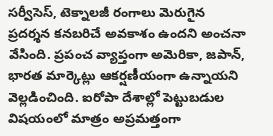సర్వీసెస్, టెక్నాలజీ రంగాలు మెరుగైన ప్రదర్శన కనబరిచే అవకాశం ఉందని అంచనా వేసింది. ప్రపంచ వ్యాప్తంగా అమెరికా, జపాన్, భారత మార్కెట్లు ఆకర్షణీయంగా ఉన్నాయని వెల్లడించింది. ఐరోపా దేశాల్లో పెట్టుబడుల విషయంలో మాత్రం అప్రమత్తంగా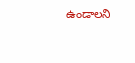ఉండాలని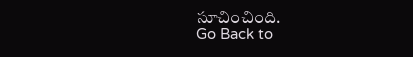సూచించింది.
Go Back to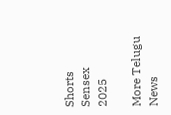Shorts
Sensex
2025

More Telugu News